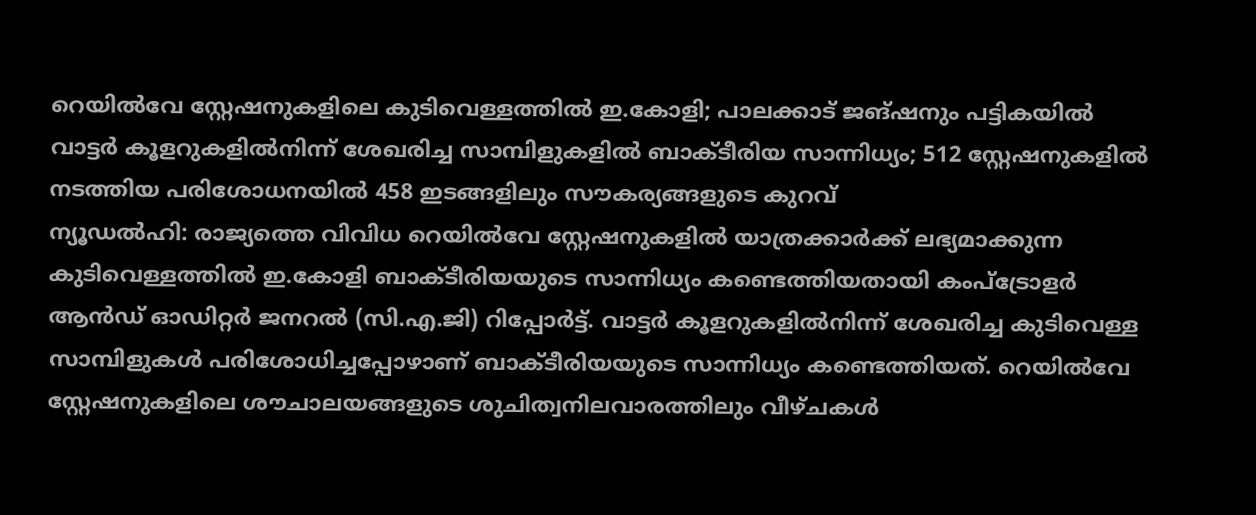റെയിൽവേ സ്റ്റേഷനുകളിലെ കുടിവെള്ളത്തിൽ ഇ.കോളി; പാലക്കാട് ജങ്ഷനും പട്ടികയിൽ
വാട്ടർ കൂളറുകളിൽനിന്ന് ശേഖരിച്ച സാമ്പിളുകളിൽ ബാക്ടീരിയ സാന്നിധ്യം; 512 സ്റ്റേഷനുകളിൽ നടത്തിയ പരിശോധനയിൽ 458 ഇടങ്ങളിലും സൗകര്യങ്ങളുടെ കുറവ്
ന്യൂഡൽഹി: രാജ്യത്തെ വിവിധ റെയിൽവേ സ്റ്റേഷനുകളിൽ യാത്രക്കാർക്ക് ലഭ്യമാക്കുന്ന കുടിവെള്ളത്തിൽ ഇ.കോളി ബാക്ടീരിയയുടെ സാന്നിധ്യം കണ്ടെത്തിയതായി കംപ്ട്രോളർ ആൻഡ് ഓഡിറ്റർ ജനറൽ (സി.എ.ജി) റിപ്പോർട്ട്. വാട്ടർ കൂളറുകളിൽനിന്ന് ശേഖരിച്ച കുടിവെള്ള സാമ്പിളുകൾ പരിശോധിച്ചപ്പോഴാണ് ബാക്ടീരിയയുടെ സാന്നിധ്യം കണ്ടെത്തിയത്. റെയിൽവേ സ്റ്റേഷനുകളിലെ ശൗചാലയങ്ങളുടെ ശുചിത്വനിലവാരത്തിലും വീഴ്ചകൾ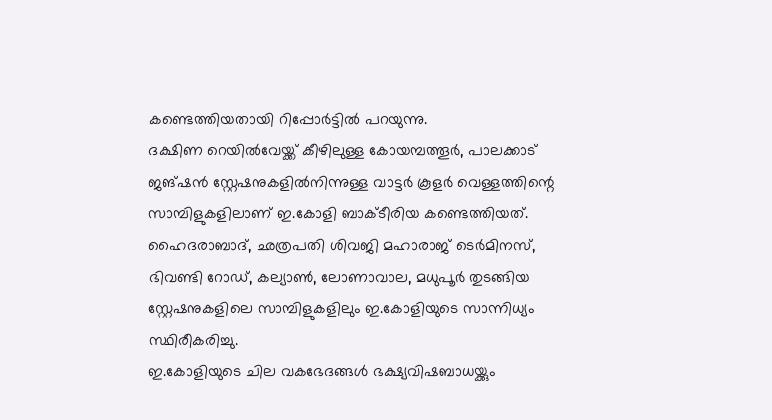കണ്ടെത്തിയതായി റിപ്പോർട്ടിൽ പറയുന്നു.
ദക്ഷിണ റെയിൽവേയ്ക്ക് കീഴിലുള്ള കോയമ്പത്തൂർ, പാലക്കാട് ജങ്ഷൻ സ്റ്റേഷനുകളിൽനിന്നുള്ള വാട്ടർ കൂളർ വെള്ളത്തിന്റെ സാമ്പിളുകളിലാണ് ഇ.കോളി ബാക്ടീരിയ കണ്ടെത്തിയത്. ഹൈദരാബാദ്, ഛത്രപതി ശിവജി മഹാരാജ് ടെർമിനസ്, ഭിവണ്ടി റോഡ്, കല്യാൺ, ലോണാവാല, മധുപൂർ തുടങ്ങിയ സ്റ്റേഷനുകളിലെ സാമ്പിളുകളിലും ഇ.കോളിയുടെ സാന്നിധ്യം സ്ഥിരീകരിച്ചു.
ഇ.കോളിയുടെ ചില വകഭേദങ്ങൾ ഭക്ഷ്യവിഷബാധയ്ക്കും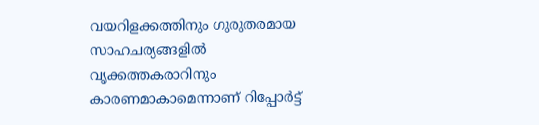വയറിളക്കത്തിനും ഗുരുതരമായ സാഹചര്യങ്ങളിൽ വൃക്കത്തകരാറിനും കാരണമാകാമെന്നാണ് റിപ്പോർട്ട്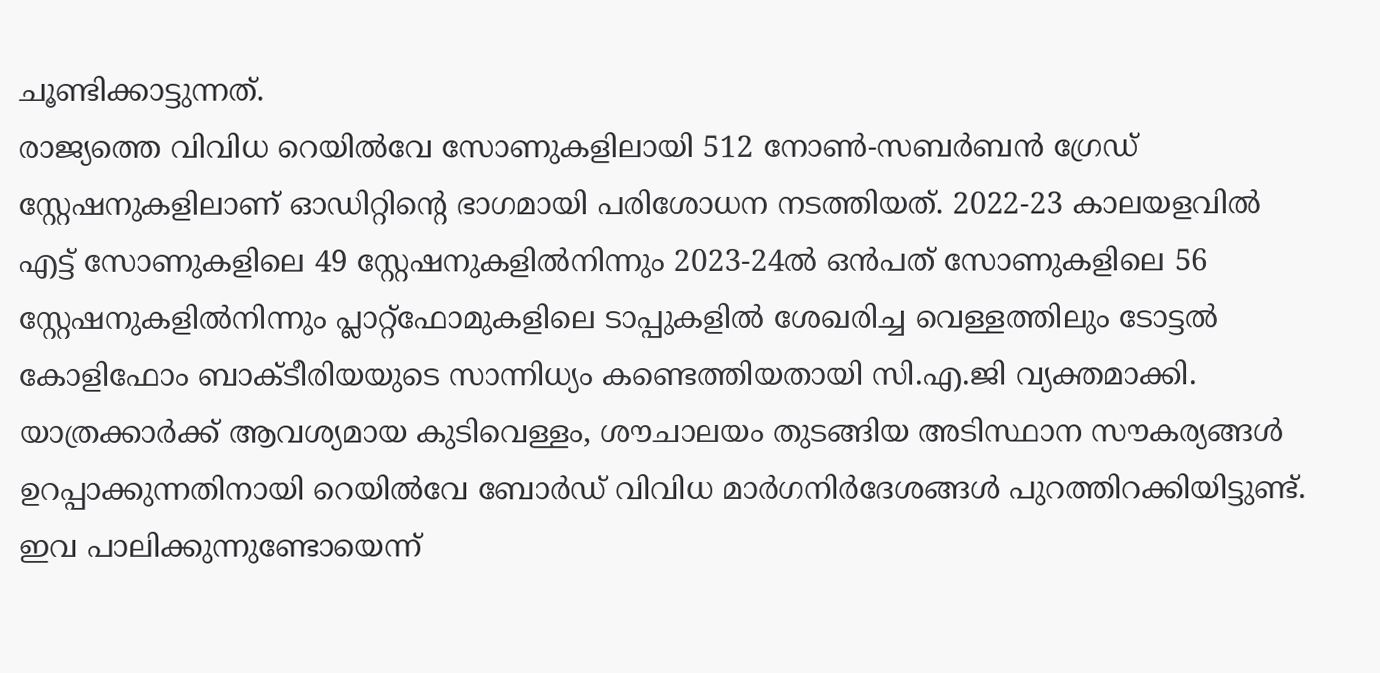ചൂണ്ടിക്കാട്ടുന്നത്.
രാജ്യത്തെ വിവിധ റെയിൽവേ സോണുകളിലായി 512 നോൺ-സബർബൻ ഗ്രേഡ് സ്റ്റേഷനുകളിലാണ് ഓഡിറ്റിന്റെ ഭാഗമായി പരിശോധന നടത്തിയത്. 2022-23 കാലയളവിൽ എട്ട് സോണുകളിലെ 49 സ്റ്റേഷനുകളിൽനിന്നും 2023-24ൽ ഒൻപത് സോണുകളിലെ 56 സ്റ്റേഷനുകളിൽനിന്നും പ്ലാറ്റ്ഫോമുകളിലെ ടാപ്പുകളിൽ ശേഖരിച്ച വെള്ളത്തിലും ടോട്ടൽ കോളിഫോം ബാക്ടീരിയയുടെ സാന്നിധ്യം കണ്ടെത്തിയതായി സി.എ.ജി വ്യക്തമാക്കി.
യാത്രക്കാർക്ക് ആവശ്യമായ കുടിവെള്ളം, ശൗചാലയം തുടങ്ങിയ അടിസ്ഥാന സൗകര്യങ്ങൾ ഉറപ്പാക്കുന്നതിനായി റെയിൽവേ ബോർഡ് വിവിധ മാർഗനിർദേശങ്ങൾ പുറത്തിറക്കിയിട്ടുണ്ട്. ഇവ പാലിക്കുന്നുണ്ടോയെന്ന്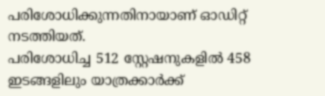പരിശോധിക്കുന്നതിനായാണ് ഓഡിറ്റ് നടത്തിയത്.
പരിശോധിച്ച 512 സ്റ്റേഷനുകളിൽ 458 ഇടങ്ങളിലും യാത്രക്കാർക്ക്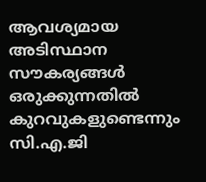ആവശ്യമായ അടിസ്ഥാന സൗകര്യങ്ങൾ ഒരുക്കുന്നതിൽ കുറവുകളുണ്ടെന്നും സി.എ.ജി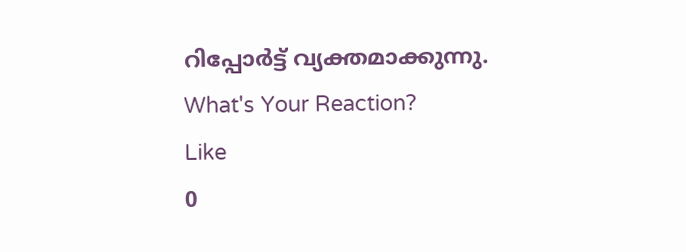റിപ്പോർട്ട് വ്യക്തമാക്കുന്നു.
What's Your Reaction?
Like
0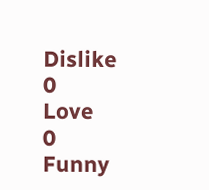Dislike
0
Love
0
Funny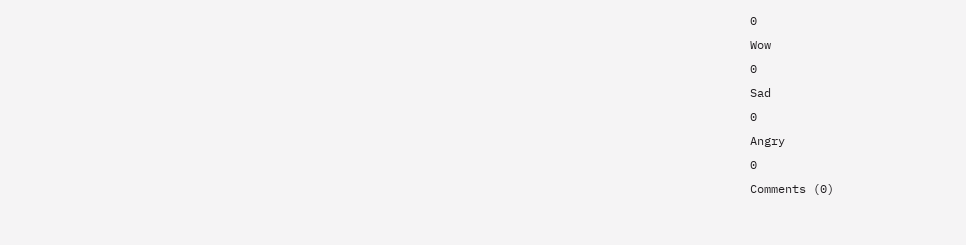0
Wow
0
Sad
0
Angry
0
Comments (0)